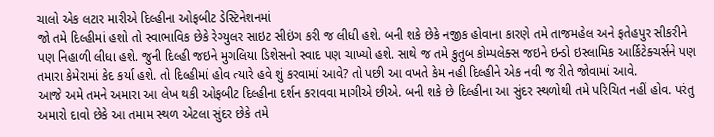ચાલો એક લટાર મારીએ દિલ્હીના ઓફબીટ ડેસ્ટિનેશનમાં
જો તમે દિલ્હીમાં હશો તો સ્વાભાવિક છેકે રેગ્યુલર સાઇટ સીઇંગ કરી જ લીધી હશે. બની શકે છેકે નજીક હોવાના કારણે તમે તાજમહેલ અને ફતેહપુર સીકરીને પણ નિહાળી લીધા હશે. જુની દિલ્હી જઇને મુગલિયા ડિશેસનો સ્વાદ પણ ચાખ્યો હશે. સાથે જ તમે કુતુબ કોમ્પલેક્સ જઇને ઇન્ડો ઇસ્લામિક આર્કિટેક્ચર્સને પણ તમારા કેમેરામાં કેદ કર્યા હશે. તો દિલ્હીમાં હોવ ત્યારે હવે શું કરવામાં આવે? તો પછી આ વખતે કેમ નહી દિલ્હીને એક નવી જ રીતે જોવામાં આવે.
આજે અમે તમને અમારા આ લેખ થકી ઓફબીટ દિલ્હીના દર્શન કરાવવા માગીએ છીએ. બની શકે છે દિલ્હીના આ સુંદર સ્થળોથી તમે પરિચિત નહીં હોવ. પરંતુ અમારો દાવો છેકે આ તમામ સ્થળ એટલા સુંદર છેકે તમે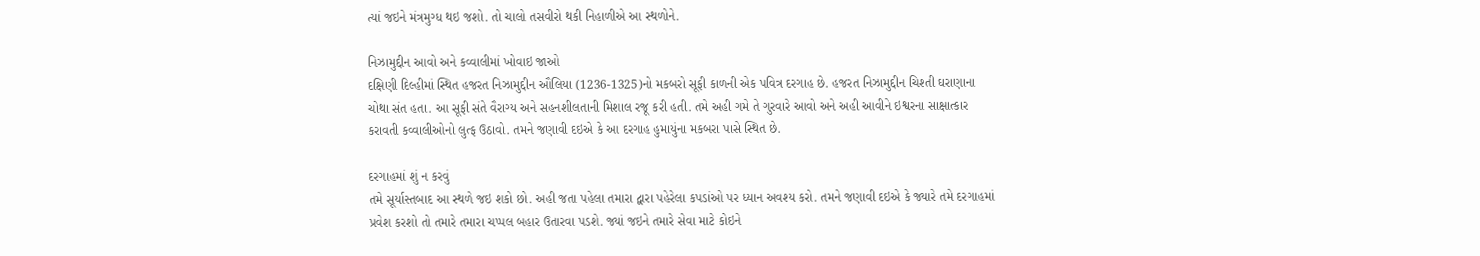ત્યાં જઇને મંત્રમુગ્ધ થઇ જશો. તો ચાલો તસવીરો થકી નિહાળીએ આ સ્થળોને.

નિઝામુદ્દીન આવો અને કવ્વાલીમાં ખોવાઇ જાઓ
દક્ષિણી દિલ્હીમાં સ્થિત હજરત નિઝામુદ્દીન ઔલિયા (1236-1325)નો મકબરો સૂફી કાળની એક પવિત્ર દરગાહ છે. હજરત નિઝામુદ્દીન ચિશ્તી ઘરાણાના ચોથા સંત હતા. આ સૂફી સંતે વૈરાગ્ય અને સહનશીલતાની મિશાલ રજૂ કરી હતી. તમે અહી ગમે તે ગુરવારે આવો અને અહી આવીને ઇશ્વરના સાક્ષાત્કાર કરાવતી કવ્વાલીઓનો લુત્ફ ઉઠાવો. તમને જણાવી દઇએ કે આ દરગાહ હુમાયુંના મકબરા પાસે સ્થિત છે.

દરગાહમાં શું ન કરવું
તમે સૂર્યાસ્તબાદ આ સ્થળે જઇ શકો છો. અહી જતા પહેલા તમારા દ્વારા પહેરેલા કપડાંઓ પર ધ્યાન અવશ્ય કરો. તમને જણાવી દઇએ કે જ્યારે તમે દરગાહમાં પ્રવેશ કરશો તો તમારે તમારા ચપ્પલ બહાર ઉતારવા પડશે. જ્યાં જઇને તમારે સેવા માટે કોઇને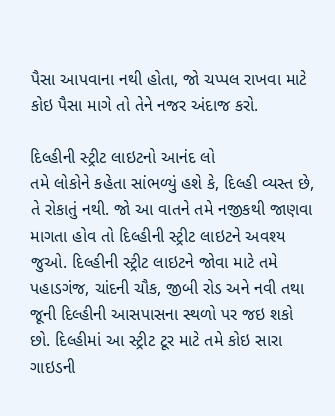પૈસા આપવાના નથી હોતા, જો ચપ્પલ રાખવા માટે કોઇ પૈસા માગે તો તેને નજર અંદાજ કરો.

દિલ્હીની સ્ટ્રીટ લાઇટનો આનંદ લો
તમે લોકોને કહેતા સાંભળ્યું હશે કે, દિલ્હી વ્યસ્ત છે, તે રોકાતું નથી. જો આ વાતને તમે નજીકથી જાણવા માગતા હોવ તો દિલ્હીની સ્ટ્રીટ લાઇટને અવશ્ય જુઓ. દિલ્હીની સ્ટ્રીટ લાઇટને જોવા માટે તમે પહાડગંજ, ચાંદની ચૌક, જીબી રોડ અને નવી તથા જૂની દિલ્હીની આસપાસના સ્થળો પર જઇ શકો છો. દિલ્હીમાં આ સ્ટ્રીટ ટૂર માટે તમે કોઇ સારા ગાઇડની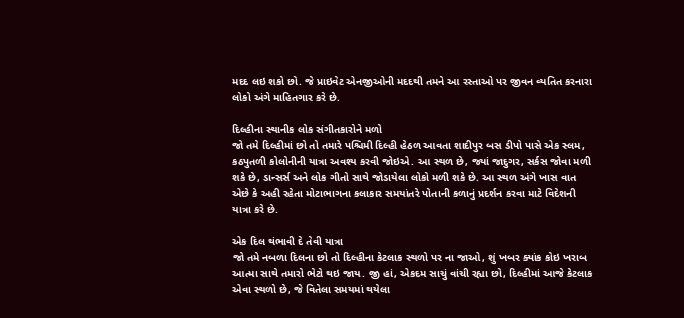મદદ લઇ શકો છો. જે પ્રાઇવેટ એનજીઓની મદદથી તમને આ રસ્તાઓ પર જીવન વ્યતિત કરનારા લોકો અંગે માહિતગાર કરે છે.

દિલ્હીના સ્થાનીક લોક સંગીતકારોને મળો
જો તમે દિલ્હીમાં છો તો તમારે પશ્ચિમી દિલ્હી હેઠળ આવતા શાદીપુર બસ ડીપો પાસે એક સ્લમ, કઠપુતળી કોલોનીની યાત્રા અવશ્ય કરવી જોઇએ. આ સ્થળ છે, જ્યાં જાદુગર, સર્કસ જોવા મળી શકે છે, ડાન્સર્સ અને લોક ગીતો સાથે જોડાયેલા લોકો મળી શકે છે. આ સ્થળ અંગે ખાસ વાત એછે કે અહી રહેતા મોટાભાગના કલાકાર સમયાંતરે પોતાની કળાનું પ્રદર્શન કરવા માટે વિદેશની યાત્રા કરે છે.

એક દિલ થંભાવી દે તેવી યાત્રા
જો તમે નબળા દિલના છો તો દિલ્હીના કેટલાક સ્થળો પર ના જાઓ, શું ખબર ક્યાંક કોઇ ખરાબ આત્મા સાથે તમારો ભેટો થઇ જાય. જી હાં, એકદમ સાચું વાંચી રહ્યા છો, દિલ્હીમાં આજે કેટલાક એવા સ્થળો છે, જે વિતેલા સમયમાં થયેલા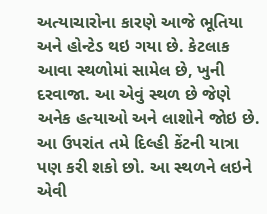અત્યાચારોના કારણે આજે ભૂતિયા અને હોન્ટેડ થઇ ગયા છે. કેટલાક આવા સ્થળોમાં સામેલ છે, ખુની દરવાજા. આ એવું સ્થળ છે જેણે અનેક હત્યાઓ અને લાશોને જોઇ છે. આ ઉપરાંત તમે દિલ્હી કેંટની યાત્રા પણ કરી શકો છો. આ સ્થળને લઇને એવી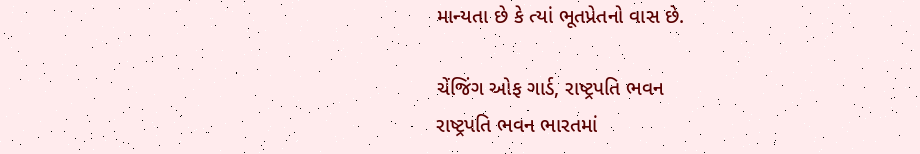માન્યતા છે કે ત્યાં ભૂતપ્રેતનો વાસ છે.

ચેંજિંગ ઓફ ગાર્ડ, રાષ્ટ્રપતિ ભવન
રાષ્ટ્રપતિ ભવન ભારતમાં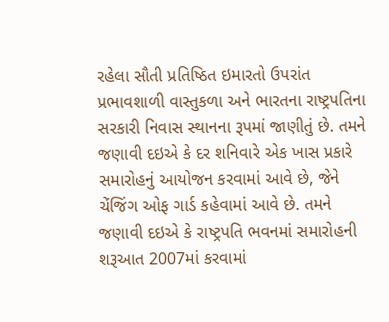રહેલા સૌતી પ્રતિષ્ઠિત ઇમારતો ઉપરાંત પ્રભાવશાળી વાસ્તુકળા અને ભારતના રાષ્ટ્રપતિના સરકારી નિવાસ સ્થાનના રૂપમાં જાણીતું છે. તમને જણાવી દઇએ કે દર શનિવારે એક ખાસ પ્રકારે સમારોહનું આયોજન કરવામાં આવે છે, જેને ચેંજિંગ ઓફ ગાર્ડ કહેવામાં આવે છે. તમને જણાવી દઇએ કે રાષ્ટ્રપતિ ભવનમાં સમારોહની શરૂઆત 2007માં કરવામાં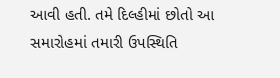આવી હતી. તમે દિલ્હીમાં છોતો આ સમારોહમાં તમારી ઉપસ્થિતિ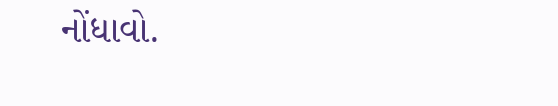નોંધાવો.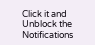Click it and Unblock the Notifications